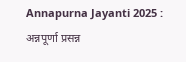Annapurna Jayanti 2025 : अन्नपूर्णा प्रसन्न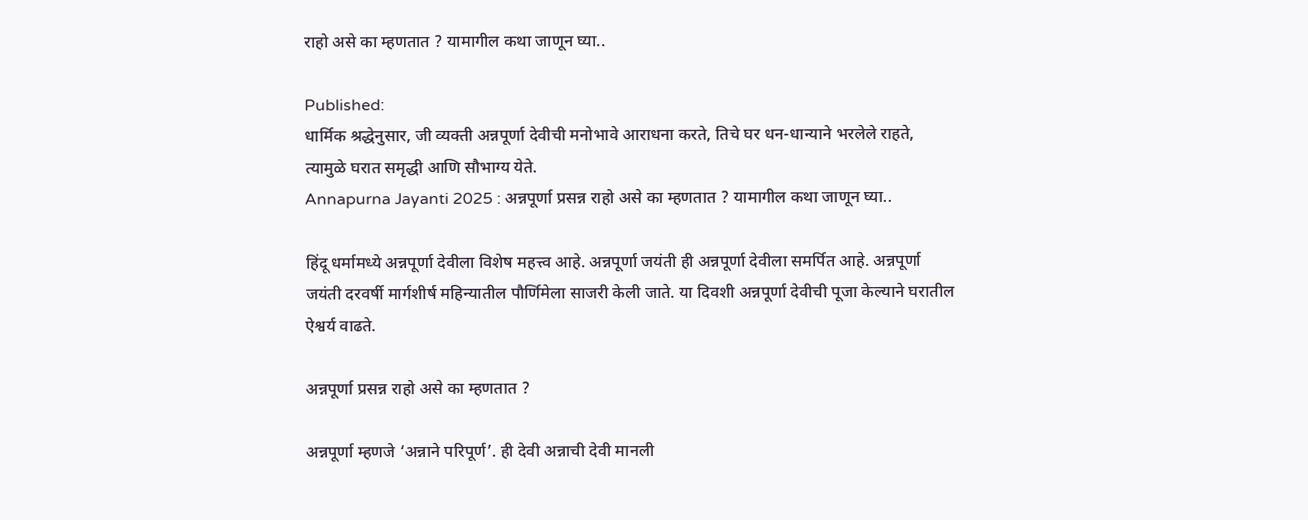राहो असे का म्हणतात ? यामागील कथा जाणून घ्या..

Published:
धार्मिक श्रद्धेनुसार, जी व्यक्ती अन्नपूर्णा देवीची मनोभावे आराधना करते, तिचे घर धन-धान्याने भरलेले राहते, त्यामुळे घरात समृद्धी आणि सौभाग्य येते.
Annapurna Jayanti 2025 : अन्नपूर्णा प्रसन्न राहो असे का म्हणतात ? यामागील कथा जाणून घ्या..

हिंदू धर्मामध्ये अन्नपूर्णा देवीला विशेष महत्त्व आहे. अन्नपूर्णा जयंती ही अन्नपूर्णा देवीला समर्पित आहे. अन्नपूर्णा जयंती दरवर्षी मार्गशीर्ष महिन्यातील पौर्णिमेला साजरी केली जाते. या दिवशी अन्नपूर्णा देवीची पूजा केल्याने घरातील ऐश्वर्य वाढते.

अन्नपूर्णा प्रसन्न राहो असे का म्हणतात ?

अन्नपूर्णा म्हणजे ‘अन्नाने परिपूर्ण’. ही देवी अन्नाची देवी मानली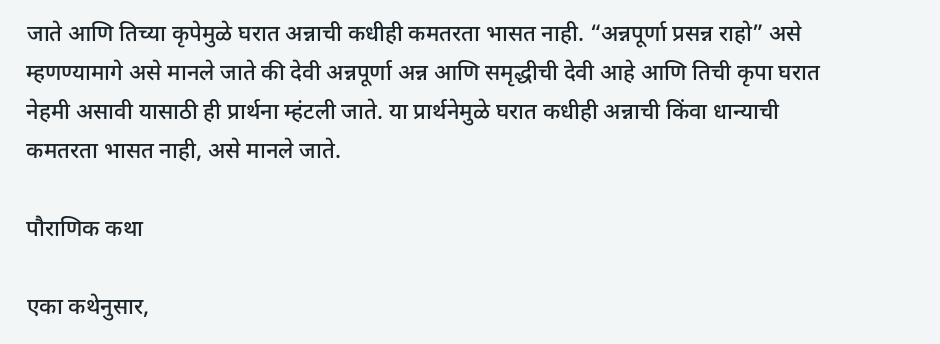जाते आणि तिच्या कृपेमुळे घरात अन्नाची कधीही कमतरता भासत नाही. “अन्नपूर्णा प्रसन्न राहो” असे म्हणण्यामागे असे मानले जाते की देवी अन्नपूर्णा अन्न आणि समृद्धीची देवी आहे आणि तिची कृपा घरात नेहमी असावी यासाठी ही प्रार्थना म्हंटली जाते. या प्रार्थनेमुळे घरात कधीही अन्नाची किंवा धान्याची कमतरता भासत नाही, असे मानले जाते.

पौराणिक कथा

एका कथेनुसार,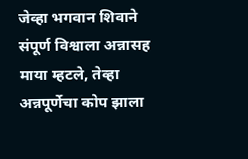जेव्हा भगवान शिवाने संपूर्ण विश्वाला अन्नासह माया म्हटले, तेव्हा अन्नपूर्णेचा कोप झाला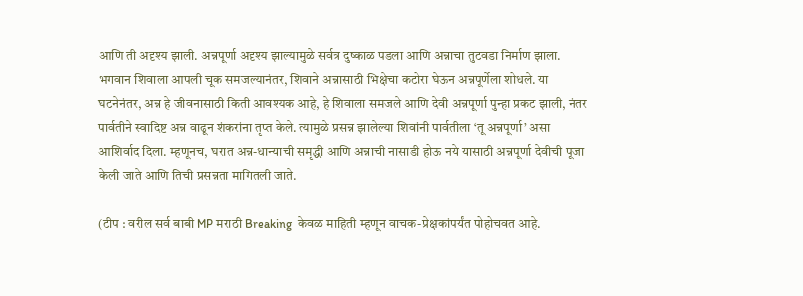आणि ती अदृश्य झाली. अन्नपूर्णा अदृश्य झाल्यामुळे सर्वत्र दुष्काळ पडला आणि अन्नाचा तुटवडा निर्माण झाला. भगवान शिवाला आपली चूक समजल्यानंतर, शिवाने अन्नासाठी भिक्षेचा कटोरा घेऊन अन्नपूर्णेला शोधले. या घटनेनंतर, अन्न हे जीवनासाठी किती आवश्यक आहे, हे शिवाला समजले आणि देवी अन्नपूर्णा पुन्हा प्रकट झाली, नंतर पार्वतीने स्वादिष्ट अन्न वाढून शंकरांना तृप्त केले. त्यामुळे प्रसन्न झालेल्या शिवांनी पार्वतीला ‘तू अन्नपूर्णा’ असा आशिर्वाद दिला. म्हणूनच, घरात अन्न-धान्याची समृद्धी आणि अन्नाची नासाडी होऊ नये यासाठी अन्नपूर्णा देवीची पूजा केली जाते आणि तिची प्रसन्नता मागितली जाते.

(टीप : वरील सर्व बाबी MP मराठी Breaking  केवळ माहिती म्हणून वाचक-प्रेक्षकांपर्यंत पोहोचवत आहे.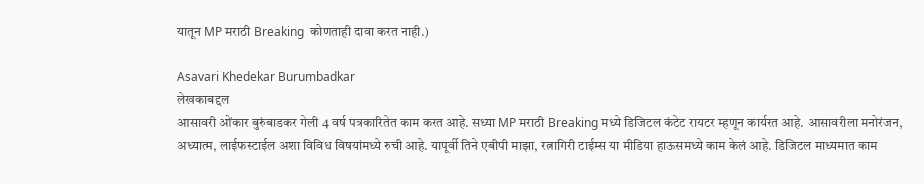यातून MP मराठी Breaking  कोणताही दावा करत नाही.)

Asavari Khedekar Burumbadkar
लेखकाबद्दल
आसावरी ओंकार बुरुंबाडकर गेली 4 वर्ष पत्रकारितेत काम करत आहे. सध्या MP मराठी Breaking मध्ये डिजिटल कंटेट रायटर म्हणून कार्यरत आहे. आसावरीला मनोरंजन, अध्यात्म, लाईफस्टाईल अशा विविध विषयांमध्ये रुची आहे. यापूर्वी तिने एबीपी माझा, रत्नागिरी टाईम्स या मीडिया हाऊसमध्ये काम केलं आहे. डिजिटल माध्यमात काम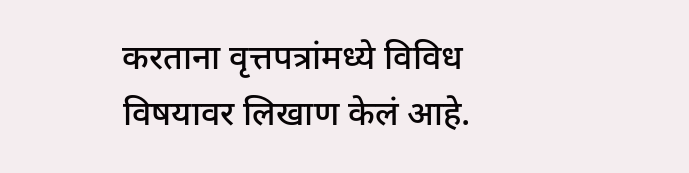करताना वृत्तपत्रांमध्ये विविध विषयावर लिखाण केलं आहे.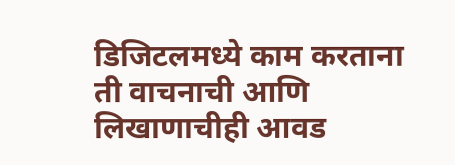डिजिटलमध्ये काम करताना ती वाचनाची आणि लिखाणाचीही आवड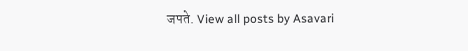जपते. View all posts by Asavari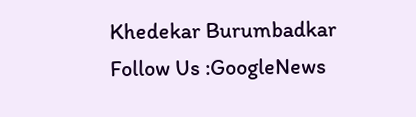Khedekar Burumbadkar
Follow Us :GoogleNews